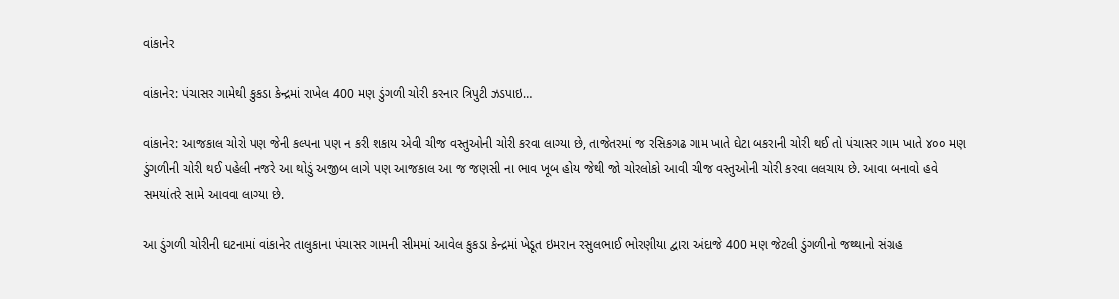વાંકાનેર

વાંકાનેર: પંચાસર ગામેથી કુકડા કેન્દ્રમાં રાખેલ 400 મણ ડુંગળી ચોરી કરનાર ત્રિપુટી ઝડપાઇ…

વાંકાનેર: આજકાલ ચોરો પણ જેની કલ્પના પણ ન કરી શકાય એવી ચીજ વસ્તુઓની ચોરી કરવા લાગ્યા છે, તાજેતરમાં જ રસિકગઢ ગામ ખાતે ઘેટા બકરાની ચોરી થઈ તો પંચાસર ગામ ખાતે ૪૦૦ મણ ડુંગળીની ચોરી થઈ પહેલી નજરે આ થોડું અજીબ લાગે પણ આજકાલ આ જ જણસી ના ભાવ ખૂબ હોય જેથી જો ચોરલોકો આવી ચીજ વસ્તુઓની ચોરી કરવા લલચાય છે. આવા બનાવો હવે સમયાંતરે સામે આવવા લાગ્યા છે.

આ ડુંગળી ચોરીની ઘટનામાં વાંકાનેર તાલુકાના પંચાસર ગામની સીમમાં આવેલ કુકડા કેન્દ્રમાં ખેડૂત ઇમરાન રસુલભાઈ ભોરણીયા દ્વારા અંદાજે 400 મણ જેટલી ડુંગળીનો જથ્થાનો સંગ્રહ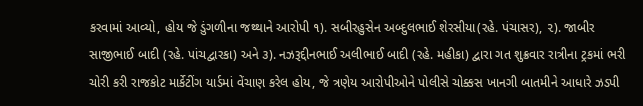કરવામાં આવ્યો, હોય જે ડુંગળીના જથ્થાને આરોપી ૧). સબીરહુસેન અબ્દુલભાઈ શેરસીયા(રહે. પંચાસર), ૨). જાબીર સાજીભાઈ બાદી (રહે. પાંચદ્વારકા) અને ૩). નઝરૂદ્દીનભાઈ અલીભાઈ બાદી (રહે. મહીકા) દ્વારા ગત શુક્રવાર રાત્રીના ટ્રકમાં ભરી ચોરી કરી રાજકોટ માર્કેટીંગ યાર્ડમાં વેંચાણ કરેલ હોય, જે ત્રણેય આરોપીઓને પોલીસે ચોક્કસ ખાનગી બાતમીને આધારે ઝડપી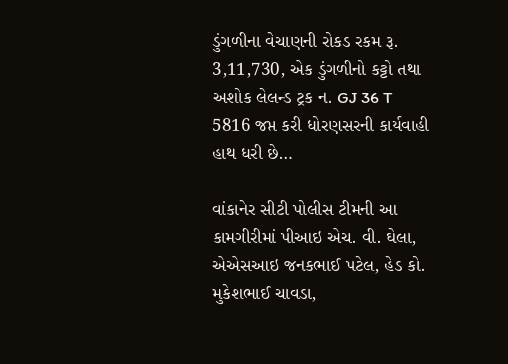ડુંગળીના વેચાણની રોકડ રકમ રૂ. 3,11,730, એક ડુંગળીનો કટ્ટો તથા અશોક લેલન્ડ ટ્રક ન. GJ 36 T 5816 જપ્ત કરી ધોરણસરની કાર્યવાહી હાથ ધરી છે…

વાંકાનેર સીટી પોલીસ ટીમની આ કામગીરીમાં પીઆઇ એચ. વી. ઘેલા, એએસઆઇ જનકભાઈ પટેલ, હેડ કો. મુકેશભાઈ ચાવડા,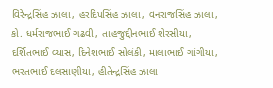વિરેન્દ્રસિંહ ઝાલા, હરદિપસિંહ ઝાલા, વનરાજસિંહ ઝાલા, કો. ધર્મરાજભાઈ ગઢવી, તાહજુદ્દીનભાઈ શેરસીયા, દર્શિતભાઈ વ્યાસ, દિનેશભાઈ સોલંકી, માલાભાઈ ગાંગીયા, ભરતભાઈ દલસાણીયા, હીતેન્દ્રસિંહ ઝાલા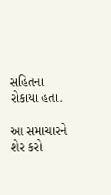સહિતના રોકાયા હતા.

આ સમાચારને શેર કરો